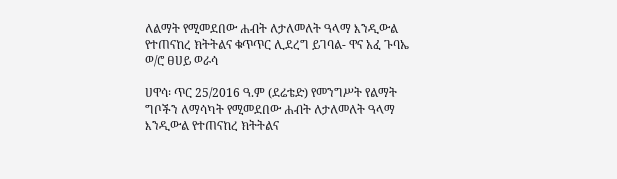ለልማት የሚመደበው ሐብት ለታለመለት ዓላማ እንዲውል የተጠናከረ ክትትልና ቁጥጥር ሊደረግ ይገባል- ዋና አፈ ጉባኤ ወ/ሮ ፀሀይ ወራሳ

ሀዋሳ፡ ጥር 25/2016 ዓ.ም (ደሬቴድ) የመንግሥት የልማት ግቦችን ለማሳካት የሚመደበው ሐብት ለታለመለት ዓላማ እንዲውል የተጠናከረ ክትትልና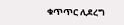ቁጥጥር ሊደረግ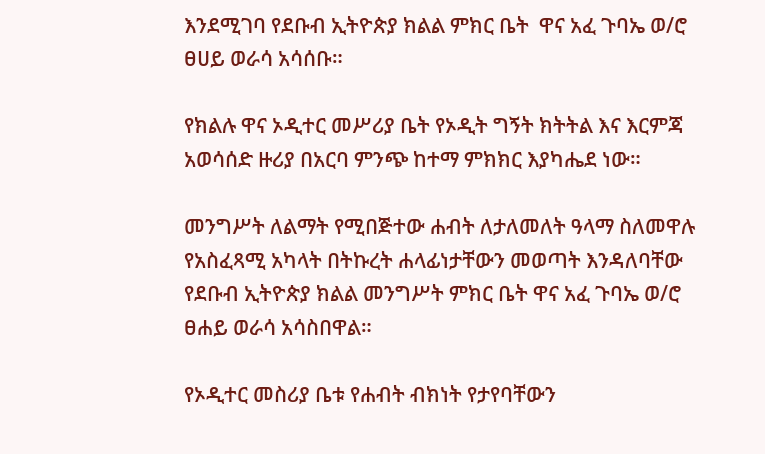እንደሚገባ የደቡብ ኢትዮጵያ ክልል ምክር ቤት  ዋና አፈ ጉባኤ ወ/ሮ ፀሀይ ወራሳ አሳሰቡ።

የክልሉ ዋና ኦዲተር መሥሪያ ቤት የኦዲት ግኝት ክትትል እና እርምጃ አወሳሰድ ዙሪያ በአርባ ምንጭ ከተማ ምክክር እያካሔደ ነው።

መንግሥት ለልማት የሚበጅተው ሐብት ለታለመለት ዓላማ ስለመዋሉ የአስፈጻሚ አካላት በትኩረት ሐላፊነታቸውን መወጣት እንዳለባቸው የደቡብ ኢትዮጵያ ክልል መንግሥት ምክር ቤት ዋና አፈ ጉባኤ ወ/ሮ ፀሐይ ወራሳ አሳስበዋል።

የኦዲተር መስሪያ ቤቱ የሐብት ብክነት የታየባቸውን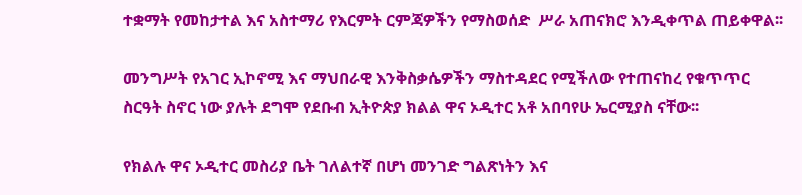ተቋማት የመከታተል እና አስተማሪ የእርምት ርምጃዎችን የማስወሰድ  ሥራ አጠናክሮ እንዲቀጥል ጠይቀዋል፡፡

መንግሥት የአገር ኢኮኖሚ እና ማህበራዊ እንቅስቃሴዎችን ማስተዳደር የሚችለው የተጠናከረ የቁጥጥር ስርዓት ስኖር ነው ያሉት ደግሞ የደቡብ ኢትዮጵያ ክልል ዋና ኦዲተር አቶ አበባየሁ ኤርሚያስ ናቸው፡፡

የክልሉ ዋና ኦዲተር መስሪያ ቤት ገለልተኛ በሆነ መንገድ ግልጽነትን እና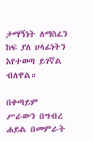ታማኝነት ለማስፈን ከፍ ያለ ሀላፊነትን እየተወጣ ይገኛል ብለዋል።

በቀጣይም ሥራውን በግብረ ሐይል በመምራት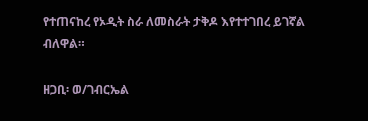የተጠናከረ የኦዲት ስራ ለመስራት ታቅዶ እየተተገበረ ይገኛል ብለዋል።

ዘጋቢ፡ ወ/ገብርኤል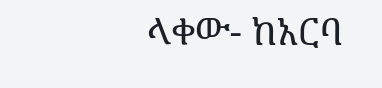ላቀው- ከአርባ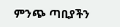ምንጭ ጣቢያችን